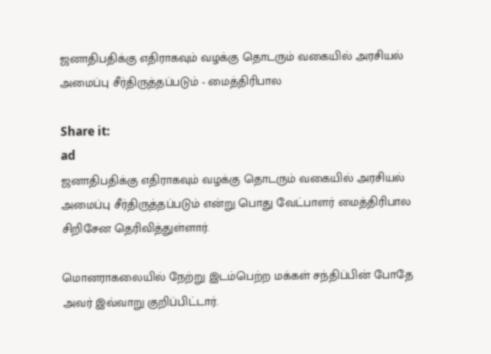ஜனாதிபதிக்கு எதிராகவும் வழக்கு தொடரும் வகையில் அரசியல் அமைப்பு சீர்திருத்தப்படும் - மைத்திரிபால

Share it:
ad
ஜனாதிபதிக்கு எதிராகவும் வழக்கு தொடரும் வகையில் அரசியல் அமைப்பு சீர்திருத்தப்படும் என்று பொது வேட்பாளர் மைத்திரிபால சிறிசேன தெரிவித்துள்ளார்.

மொனராகலையில் நேற்று இடம்பெற்ற மக்கள் சந்திப்பின் போதே அவர் இவ்வாறு குறிப்பிட்டார்.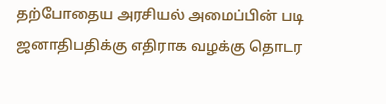தற்போதைய அரசியல் அமைப்பின் படி ஜனாதிபதிக்கு எதிராக வழக்கு தொடர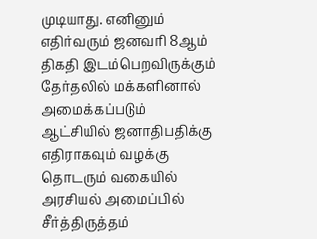முடியாது. எனினும் எதிர்வரும் ஜனவரி 8ஆம் திகதி இடம்பெறவிருக்கும் தேர்தலில் மக்களினால் அமைக்கப்படும் ஆட்சியில் ஜனாதிபதிக்கு எதிராகவும் வழக்கு தொடரும் வகையில் அரசியல் அமைப்பில் சீர்த்திருத்தம்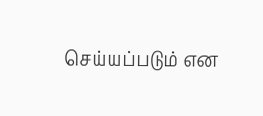செய்யப்படும் என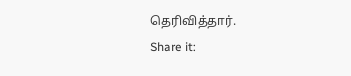தெரிவித்தார்.
Share it: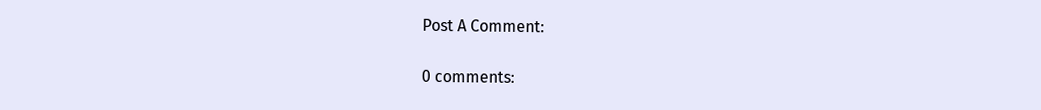Post A Comment:

0 comments: